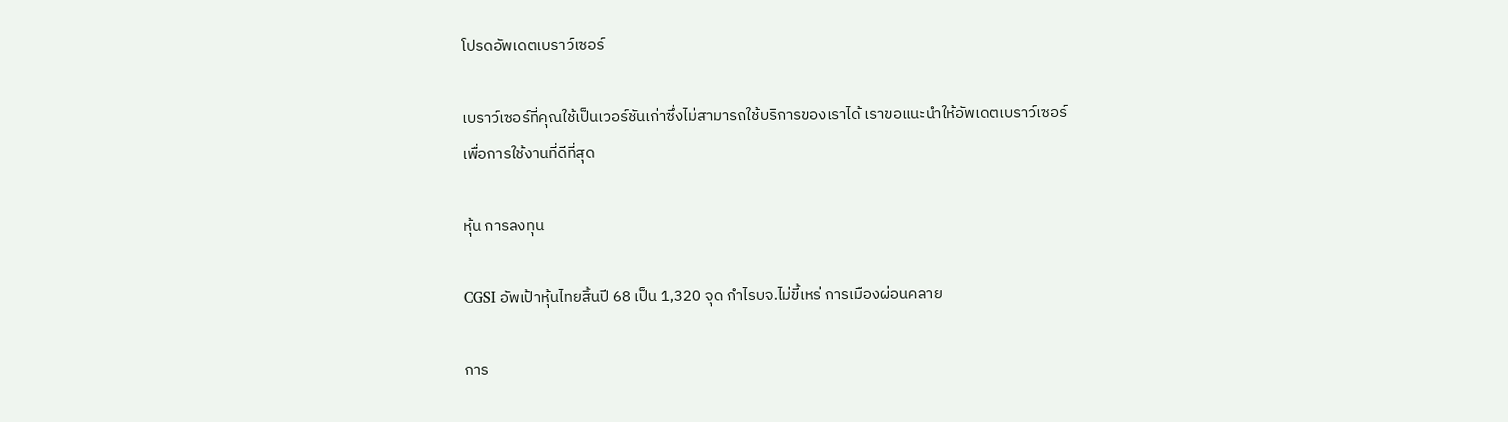โปรดอัพเดตเบราว์เซอร์

เบราว์เซอร์ที่คุณใช้เป็นเวอร์ชันเก่าซึ่งไม่สามารถใช้บริการของเราได้ เราขอแนะนำให้อัพเดตเบราว์เซอร์เพื่อการใช้งานที่ดีที่สุด

หุ้น การลงทุน

CGSI อัพเป้าหุ้นไทยสิ้นปี 68 เป็น 1,320 จุด กำไรบจ.ไม่ขี้เหร่ การเมืองผ่อนคลาย

การ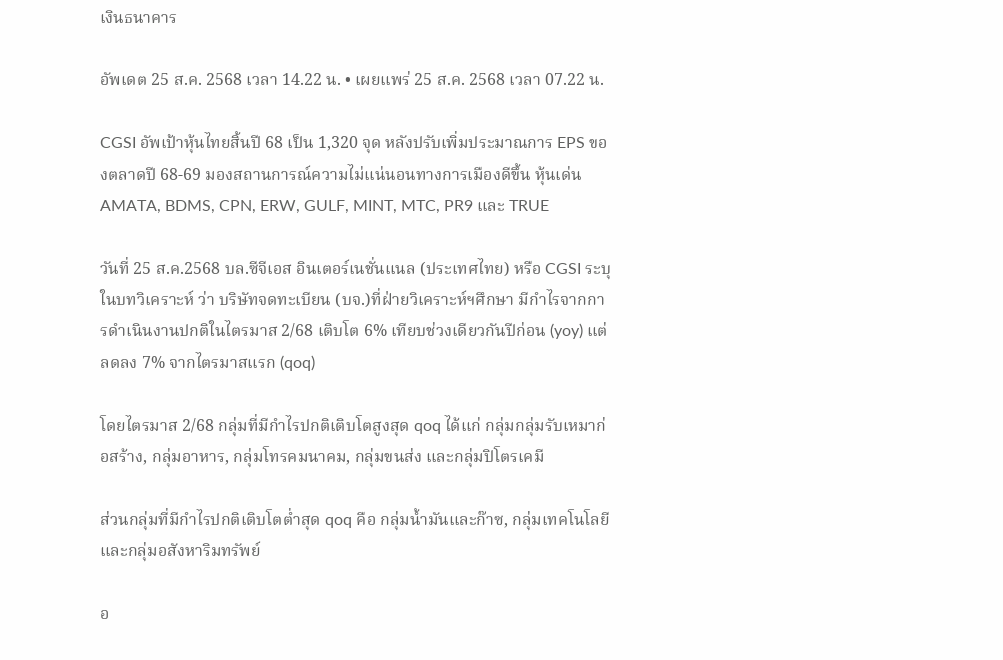เงินธนาคาร

อัพเดต 25 ส.ค. 2568 เวลา 14.22 น. • เผยแพร่ 25 ส.ค. 2568 เวลา 07.22 น.

CGSI อัพเป้าหุ้นไทยสิ้นปี 68 เป็น 1,320 จุด หลังปรับเพิ่มประมาณการ EPS ของตลาดปี 68-69 มองสถานการณ์ความไม่แน่นอนทางการเมืองดีขึ้น หุ้นเด่น AMATA, BDMS, CPN, ERW, GULF, MINT, MTC, PR9 และ TRUE

วันที่ 25 ส.ค.2568 บล.ซีจีเอส อินเตอร์เนชั่นแนล (ประเทศไทย) หรือ CGSI ระบุในบทวิเคราะห์ ว่า บริษัทจดทะเบียน (บจ.)ที่ฝ่ายวิเคราะห์ฯศึกษา มีกำไรจากการดำเนินงานปกติในไตรมาส 2/68 เติบโต 6% เทียบช่วงเดียวกันปีก่อน (yoy) แต่ลดลง 7% จากไตรมาสแรก (qoq)

โดยไตรมาส 2/68 กลุ่มที่มีกำไรปกติเติบโตสูงสุด qoq ได้แก่ กลุ่มกลุ่มรับเหมาก่อสร้าง, กลุ่มอาหาร, กลุ่มโทรคมนาคม, กลุ่มขนส่ง และกลุ่มปิโตรเคมี

ส่วนกลุ่มที่มีกำไรปกติเติบโตต่ำสุด qoq คือ กลุ่มน้ำมันและก๊าซ, กลุ่มเทคโนโลยี และกลุ่มอสังหาริมทรัพย์

อ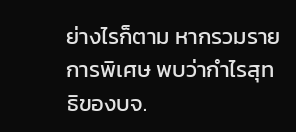ย่างไรก็ตาม หากรวมรายการพิเศษ พบว่ากำไรสุทธิของบจ.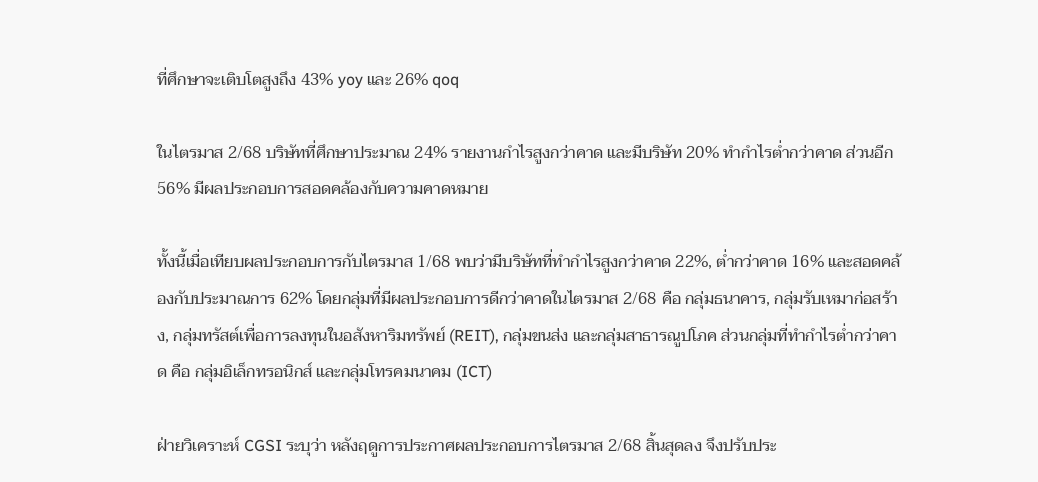ที่ศึกษาจะเติบโตสูงถึง 43% yoy และ 26% qoq

ในไตรมาส 2/68 บริษัทที่ศึกษาประมาณ 24% รายงานกำไรสูงกว่าคาด และมีบริษัท 20% ทำกำไรต่ำกว่าคาด ส่วนอีก 56% มีผลประกอบการสอดคล้องกับความคาดหมาย

ทั้งนี้เมื่อเทียบผลประกอบการกับไตรมาส 1/68 พบว่ามีบริษัทที่ทำกำไรสูงกว่าคาด 22%, ต่ำกว่าคาด 16% และสอดคล้องกับประมาณการ 62% โดยกลุ่มที่มีผลประกอบการดีกว่าคาดในไตรมาส 2/68 คือ กลุ่มธนาคาร, กลุ่มรับเหมาก่อสร้าง, กลุ่มทรัสต์เพื่อการลงทุนในอสังหาริมทรัพย์ (REIT), กลุ่มขนส่ง และกลุ่มสาธารณูปโภค ส่วนกลุ่มที่ทำกำไรต่ำกว่าคาด คือ กลุ่มอิเล็กทรอนิกส์ และกลุ่มโทรคมนาคม (ICT)

ฝ่ายวิเคราะห์ CGSI ระบุว่า หลังฤดูการประกาศผลประกอบการไตรมาส 2/68 สิ้นสุดลง จึงปรับประ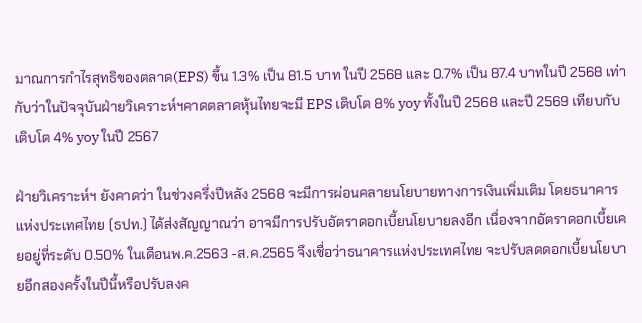มาณการกำไรสุทธิของตลาด(EPS) ขึ้น 1.3% เป็น 81.5 บาท ในปี 2568 และ 0.7% เป็น 87.4 บาทในปี 2568 เท่ากับว่าในปัจจุบันฝ่ายวิเคราะห์ฯคาดตลาดหุ้นไทยจะมี EPS เติบโต 8% yoy ทั้งในปี 2568 และปี 2569 เทียบกับเติบโต 4% yoy ในปี 2567

ฝ่ายวิเคราะห์ฯ ยังคาดว่า ในช่วงครึ่งปีหลัง 2568 จะมีการผ่อนคลายนโยบายทางการเงินเพิ่มเติม โดยธนาคารแห่งประเทศไทย (ธปท.) ได้ส่งสัญญาณว่า อาจมีการปรับอัตราดอกเบี้ยนโยบายลงอีก เนื่องจากอัตราดอกเบี้ยเคยอยู่ที่ระดับ 0.50% ในเดือนพ.ค.2563 -ส.ค.2565 จึงเชื่อว่าธนาคารแห่งประเทศไทย จะปรับลดดอกเบี้ยนโยบายอีกสองครั้งในปีนี้หรือปรับลงค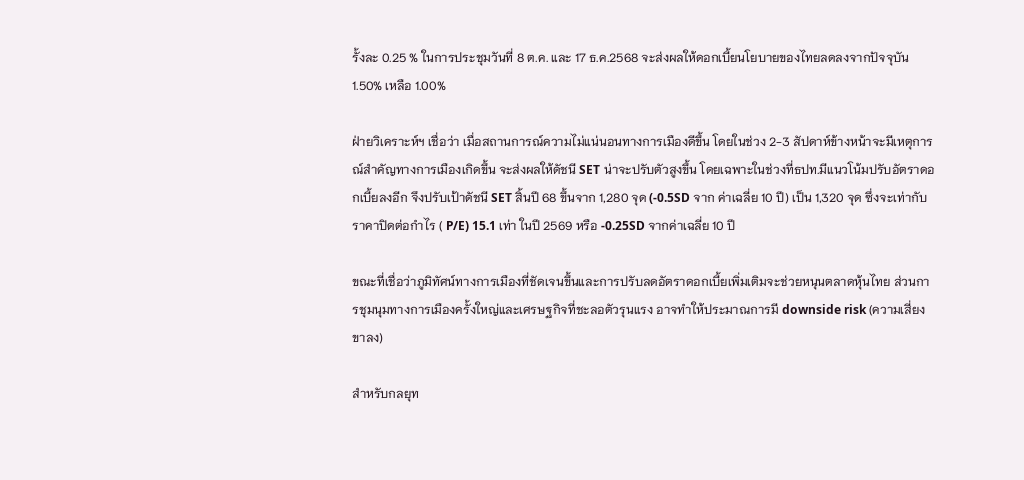รั้งละ 0.25 % ในการประชุมวันที่ 8 ต.ค. และ 17 ธ.ค.2568 จะส่งผลให้ดอกเบี้ยนโยบายของไทยลดลงจากปัจจุบัน 1.50% เหลือ 1.00%

ฝ่ายวิเคราะห์ฯ เชื่อว่า เมื่อสถานการณ์ความไม่แน่นอนทางการเมืองดีขึ้น โดยในช่วง 2-3 สัปดาห์ข้างหน้าจะมีเหตุการณ์สำคัญทางการเมืองเกิดขึ้น จะส่งผลให้ดัชนี SET น่าจะปรับตัวสูงขึ้น โดยเฉพาะในช่วงที่ธปท.มีแนวโน้มปรับอัตราดอกเบี้ยลงอีก จึงปรับเป้าดัชนี SET สิ้นปี 68 ขึ้นจาก 1,280 จุด (-0.5SD จาก ค่าเฉลี่ย 10 ปี) เป็น 1,320 จุด ซึ่งจะเท่ากับราคาปิดต่อกำไร ( P/E) 15.1 เท่า ในปี 2569 หรือ -0.25SD จากค่าเฉลี่ย 10 ปี

ขณะที่เชื่อว่าภูมิทัศน์ทางการเมืองที่ชัดเจนขึ้นและการปรับลดอัตราดอกเบี้ยเพิ่มเติมจะช่วยหนุนตลาดหุ้นไทย ส่วนการชุมนุมทางการเมืองครั้งใหญ่และเศรษฐกิจที่ชะลอตัวรุนแรง อาจทำให้ประมาณการมี downside risk (ความเสี่ยงขาลง)

สำหรับกลยุท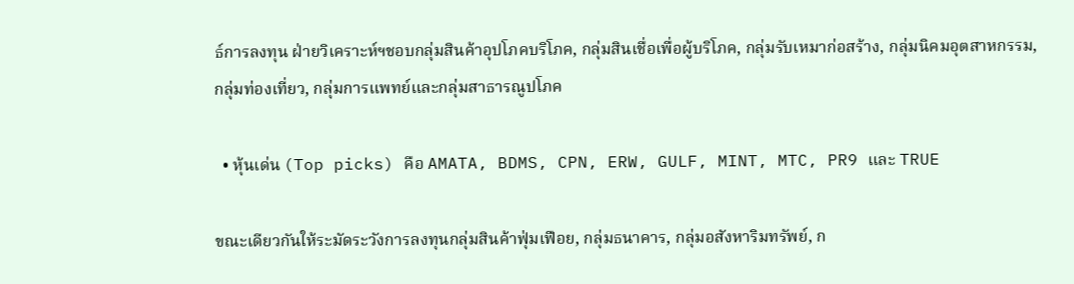ธ์การลงทุน ฝ่ายวิเคราะห์ฯชอบกลุ่มสินค้าอุปโภคบริโภค, กลุ่มสินเชื่อเพื่อผู้บริโภค, กลุ่มรับเหมาก่อสร้าง, กลุ่มนิคมอุตสาหกรรม, กลุ่มท่องเที่ยว, กลุ่มการแพทย์และกลุ่มสาธารณูปโภค

  • หุ้นเด่น (Top picks) คือ AMATA, BDMS, CPN, ERW, GULF, MINT, MTC, PR9 และ TRUE

ขณะเดียวกันให้ระมัดระวังการลงทุนกลุ่มสินค้าฟุ่มเฟือย, กลุ่มธนาคาร, กลุ่มอสังหาริมทรัพย์, ก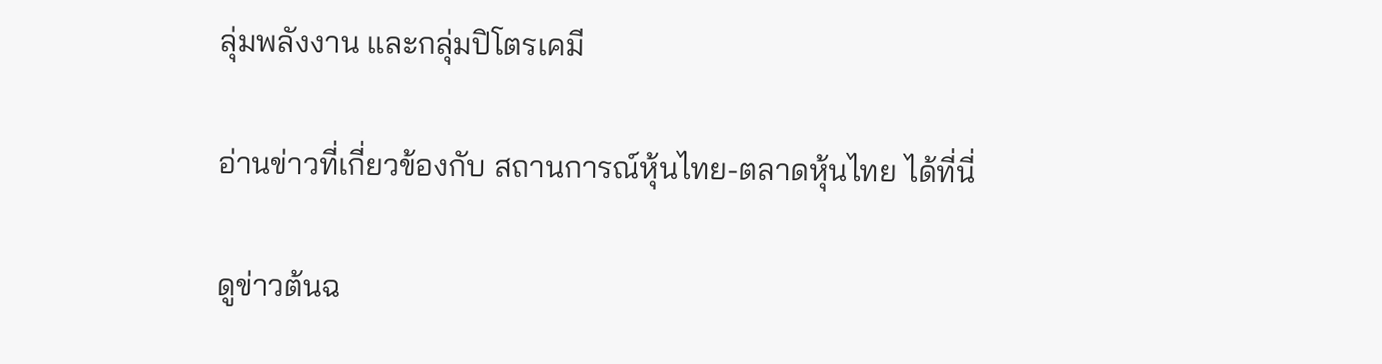ลุ่มพลังงาน และกลุ่มปิโตรเคมี

อ่านข่าวที่เกี่ยวข้องกับ สถานการณ์หุ้นไทย-ตลาดหุ้นไทย ได้ที่นี่

ดูข่าวต้นฉ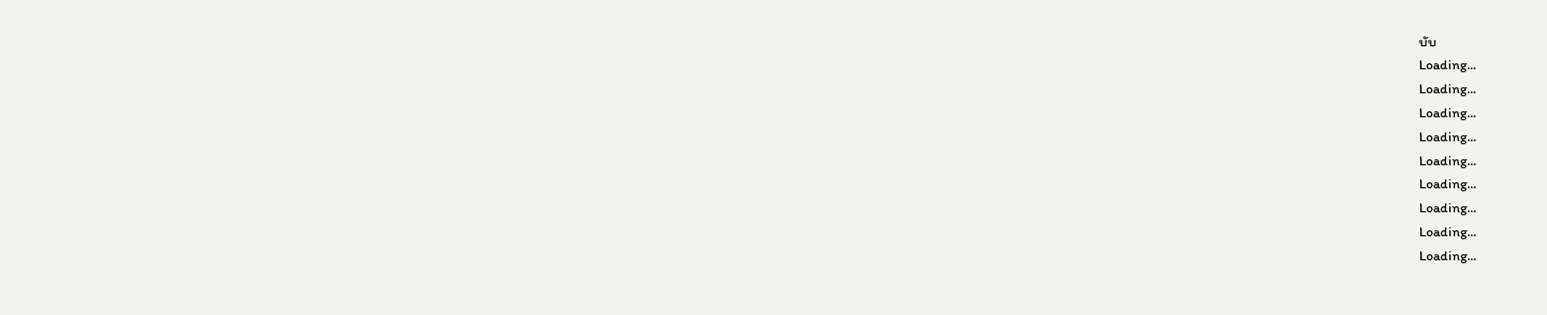บับ
Loading...
Loading...
Loading...
Loading...
Loading...
Loading...
Loading...
Loading...
Loading...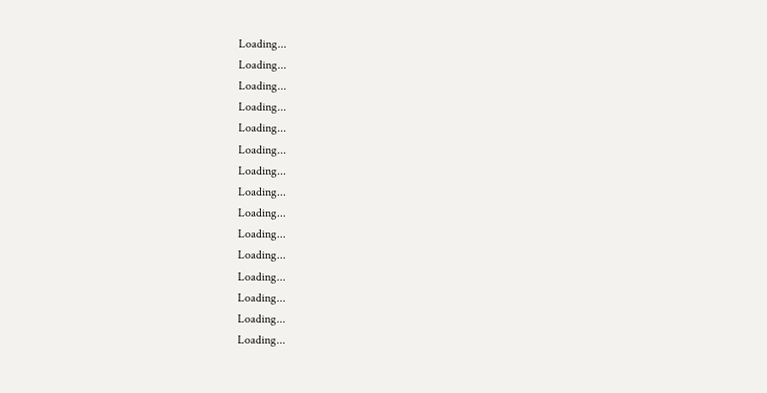Loading...
Loading...
Loading...
Loading...
Loading...
Loading...
Loading...
Loading...
Loading...
Loading...
Loading...
Loading...
Loading...
Loading...
Loading...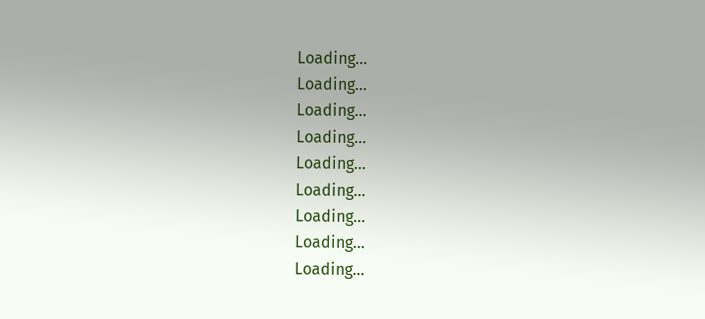Loading...
Loading...
Loading...
Loading...
Loading...
Loading...
Loading...
Loading...
Loading...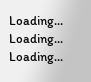Loading...
Loading...
Loading...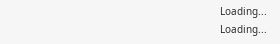Loading...
Loading...